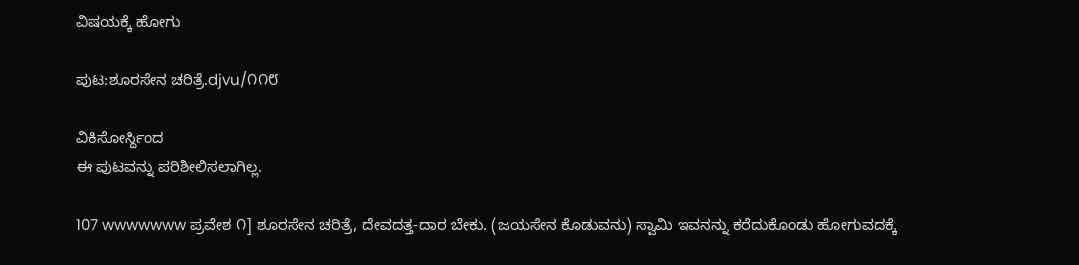ವಿಷಯಕ್ಕೆ ಹೋಗು

ಪುಟ:ಶೂರಸೇನ ಚರಿತ್ರೆ.djvu/೧೧೮

ವಿಕಿಸೋರ್ಸ್ದಿಂದ
ಈ ಪುಟವನ್ನು ಪರಿಶೀಲಿಸಲಾಗಿಲ್ಲ.

107 wwwwwww ಪ್ರವೇಶ ೧] ಶೂರಸೇನ ಚರಿತ್ರೆ, ದೇವದತ್ತ-ದಾರ ಬೇಕು. (ಜಯಸೇನ ಕೊಡುವನು) ಸ್ವಾಮಿ ಇವನನ್ನು ಕರೆದುಕೊಂಡು ಹೋಗುವದಕ್ಕೆ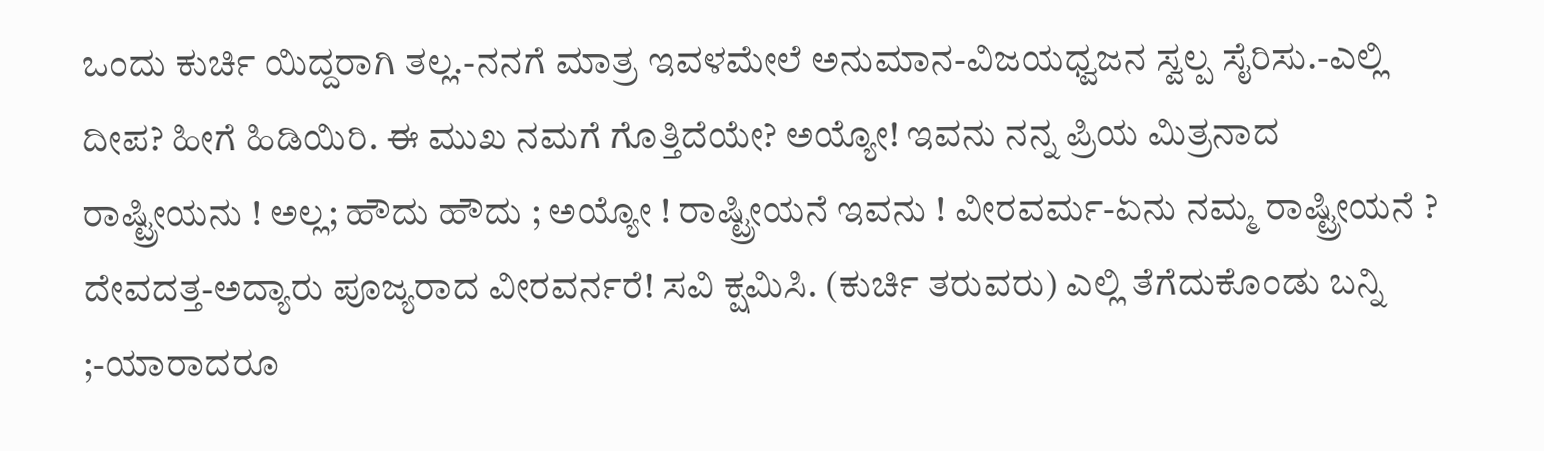ಒಂದು ಕುರ್ಚಿ ಯಿದ್ದರಾಗಿ ತಲ್ಲ.-ನನಗೆ ಮಾತ್ರ ಇವಳಮೇಲೆ ಅನುಮಾನ-ವಿಜಯಧ್ವಜನ ಸ್ವಲ್ಪ ಸೈರಿಸು.-ಎಲ್ಲಿ ದೀಪ? ಹೀಗೆ ಹಿಡಿಯಿರಿ. ಈ ಮುಖ ನಮಗೆ ಗೊತ್ತಿದೆಯೇ? ಅಯ್ಯೋ! ಇವನು ನನ್ನ ಪ್ರಿಯ ಮಿತ್ರನಾದ ರಾಷ್ಟ್ರೀಯನು ! ಅಲ್ಲ; ಹೌದು ಹೌದು ; ಅಯ್ಯೋ ! ರಾಷ್ಟ್ರೀಯನೆ ಇವನು ! ವೀರವರ್ಮ-ಏನು ನಮ್ಮ ರಾಷ್ಟ್ರೀಯನೆ ? ದೇವದತ್ತ-ಅದ್ಯಾರು ಪೂಜ್ಯರಾದ ವೀರವರ್ನರೆ! ಸವಿ ಕ್ಷಮಿಸಿ. (ಕುರ್ಚಿ ತರುವರು) ಎಲ್ಲಿ ತೆಗೆದುಕೊಂಡು ಬನ್ನಿ ;-ಯಾರಾದರೂ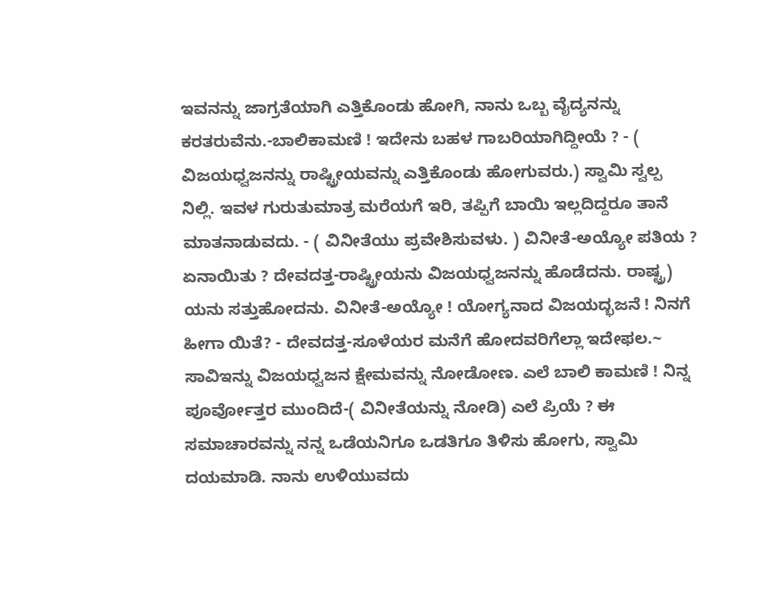ಇವನನ್ನು ಜಾಗ್ರತೆಯಾಗಿ ಎತ್ತಿಕೊಂಡು ಹೋಗಿ, ನಾನು ಒಬ್ಬ ವೈದ್ಯನನ್ನು ಕರತರುವೆನು.-ಬಾಲಿಕಾಮಣಿ ! ಇದೇನು ಬಹಳ ಗಾಬರಿಯಾಗಿದ್ದೀಯೆ ? - ( ವಿಜಯಧ್ವಜನನ್ನು ರಾಷ್ಟ್ರೀಯವನ್ನು ಎತ್ತಿಕೊಂಡು ಹೋಗುವರು.) ಸ್ವಾಮಿ ಸ್ವಲ್ಪ ನಿಲ್ಲಿ. ಇವಳ ಗುರುತುಮಾತ್ರ ಮರೆಯಗೆ ಇರಿ, ತಪ್ಪಿಗೆ ಬಾಯಿ ಇಲ್ಲದಿದ್ದರೂ ತಾನೆ ಮಾತನಾಡುವದು. - ( ವಿನೀತೆಯು ಪ್ರವೇಶಿಸುವಳು. ) ವಿನೀತೆ-ಅಯ್ಯೋ ಪತಿಯ ? ಏನಾಯಿತು ? ದೇವದತ್ತ-ರಾಷ್ಟ್ರೀಯನು ವಿಜಯಧ್ವಜನನ್ನು ಹೊಡೆದನು. ರಾಷ್ಟ್ರ) ಯನು ಸತ್ತುಹೋದನು. ವಿನೀತೆ-ಅಯ್ಯೋ ! ಯೋಗ್ಯನಾದ ವಿಜಯದ್ಭಜನೆ ! ನಿನಗೆ ಹೀಗಾ ಯಿತೆ? - ದೇವದತ್ತ-ಸೂಳೆಯರ ಮನೆಗೆ ಹೋದವರಿಗೆಲ್ಲಾ ಇದೇಫಲ.~ ಸಾವಿಇನ್ನು ವಿಜಯಧ್ವಜನ ಕ್ಷೇಮವನ್ನು ನೋಡೋಣ. ಎಲೆ ಬಾಲಿ ಕಾಮಣಿ ! ನಿನ್ನ ಪೂರ್ವೋತ್ತರ ಮುಂದಿದೆ-( ವಿನೀತೆಯನ್ನು ನೋಡಿ) ಎಲೆ ಪ್ರಿಯೆ ? ಈ ಸಮಾಚಾರವನ್ನು ನನ್ನ ಒಡೆಯನಿಗೂ ಒಡತಿಗೂ ತಿಳಿಸು ಹೋಗು, ಸ್ವಾಮಿ ದಯಮಾಡಿ. ನಾನು ಉಳಿಯುವದು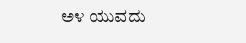ಅ೪ ಯುವದು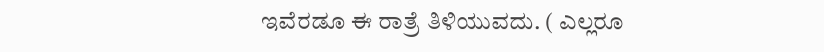ಇವೆರಡೂ ಈ ರಾತ್ರೆ ತಿಳಿಯುವದು. ( ಎಲ್ಲರೂ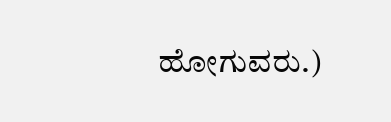ಹೋಗುವರು.)